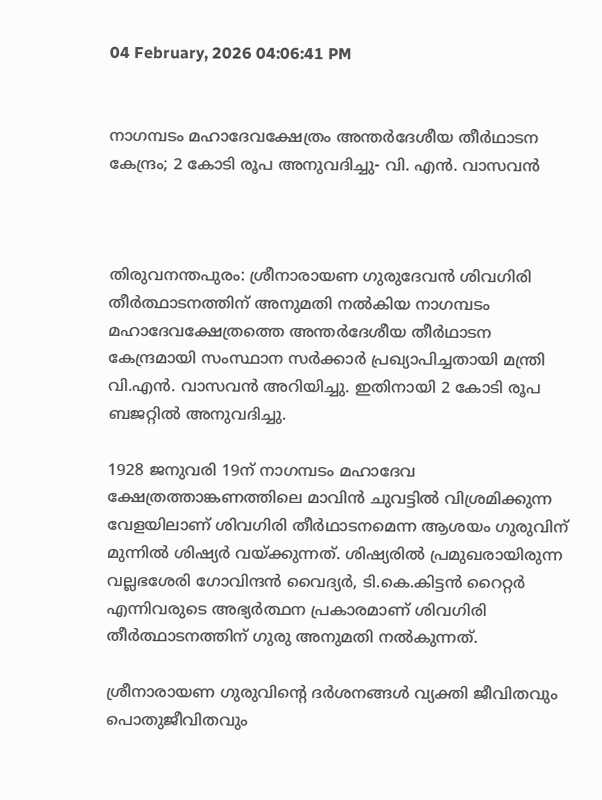04 February, 2026 04:06:41 PM


നാഗമ്പടം മഹാദേവക്ഷേത്രം അന്തർദേശീയ തീർഥാടന കേന്ദ്രം; 2 കോടി രൂപ അനുവദിച്ചു- വി. എൻ. വാസവൻ



തിരുവനന്തപുരം: ശ്രീനാരായണ ഗുരുദേവൻ ശിവഗിരി തീർത്ഥാടനത്തിന് അനുമതി നൽകിയ നാഗമ്പടം മഹാദേവക്ഷേത്രത്തെ അന്തർദേശീയ തീർഥാടന കേന്ദ്രമായി സംസ്ഥാന സർക്കാർ പ്രഖ്യാപിച്ചതായി മന്ത്രി വി.എൻ. വാസവൻ അറിയിച്ചു. ഇതിനായി 2 കോടി രൂപ ബജറ്റിൽ അനുവദിച്ചു.

1928 ജനുവരി 19ന് നാഗമ്പടം മഹാദേവ ക്ഷേത്രത്താങ്കണത്തിലെ മാവിൻ ചുവട്ടിൽ വിശ്രമിക്കുന്ന വേളയിലാണ് ശിവഗിരി തീർഥാടനമെന്ന ആശയം ഗുരുവിന് മുന്നിൽ ശിഷ്യർ വയ്ക്കുന്നത്. ശിഷ്യരിൽ പ്രമുഖരായിരുന്ന വല്ലഭശേരി ഗോവിന്ദൻ വൈദ്യർ, ടി.കെ.കിട്ടൻ റൈറ്റർ എന്നിവരുടെ അഭ്യർത്ഥന പ്രകാരമാണ് ശിവഗിരി തീർത്ഥാടനത്തിന് ഗുരു അനുമതി നൽകുന്നത്.

ശ്രീനാരായണ ഗുരുവിന്റെ ദർശനങ്ങൾ വ്യക്തി ജീവിതവും പൊതുജീവിതവും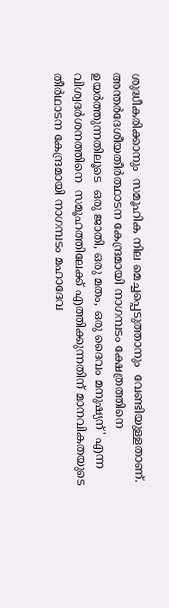ശുദ്ധീകരിക്കാനും  സമൂഹിക നില മെച്ചപ്പെടുത്താനും  വേണ്ടിയുള്ളതാണ്. അന്തർദേശീയതീർത്ഥാടന കേന്ദ്രമായി നാഗമ്പടം ക്ഷേത്രത്തിനെ ഉയർത്തുന്നതിലൂടെ  ഒരു ജാതി, ഒരു മതം, ഒരു ദൈവം മനുഷ്യന്' എന്ന വിശ്വദർശനത്തിനെ  സമൂഹത്തിലേക്ക് എത്തിക്കുന്നതിന് മാനവികതയുടെ തീർഥാടന കേന്ദ്രമായി നാഗമ്പടം മഹാദേവ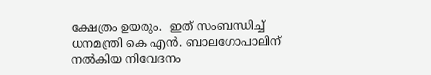ക്ഷേത്രം ഉയരും.  ഇത് സംബന്ധിച്ച്  ധനമന്ത്രി കെ എൻ. ബാലഗോപാലിന് നൽകിയ നിവേദനം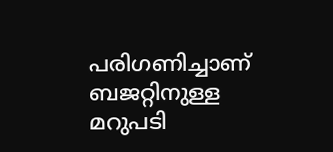പരിഗണിച്ചാണ് ബജറ്റിനുള്ള മറുപടി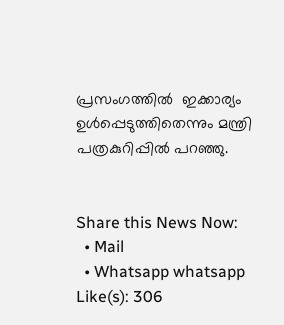പ്രസംഗത്തിൽ  ഇക്കാര്യം ഉൾപ്പെടുത്തിതെന്നും മന്ത്രി പത്രകുറിപ്പിൽ പറഞ്ഞു.


Share this News Now:
  • Mail
  • Whatsapp whatsapp
Like(s): 306